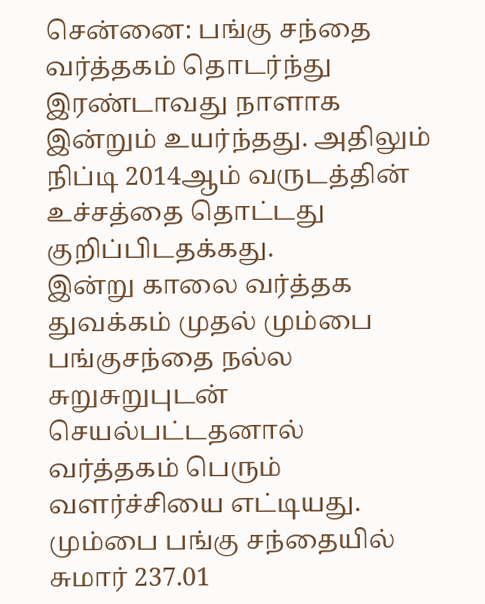சென்னை: பங்கு சந்தை வர்த்தகம் தொடர்ந்து இரண்டாவது நாளாக இன்றும் உயர்ந்தது. அதிலும் நிப்டி 2014ஆம் வருடத்தின் உச்சத்தை தொட்டது குறிப்பிடதக்கது.
இன்று காலை வர்த்தக துவக்கம் முதல் மும்பை பங்குசந்தை நல்ல சுறுசுறுபுடன் செயல்பட்டதனால் வர்த்தகம் பெரும் வளர்ச்சியை எட்டியது. மும்பை பங்கு சந்தையில் சுமார் 237.01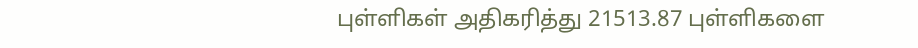புள்ளிகள் அதிகரித்து 21513.87 புள்ளிகளை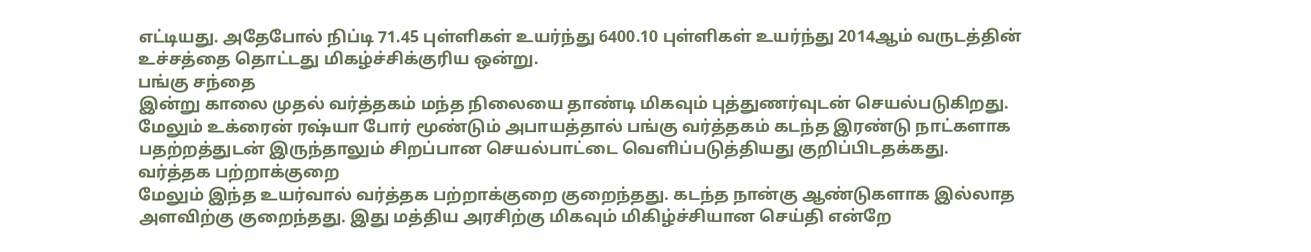எட்டியது. அதேபோல் நிப்டி 71.45 புள்ளிகள் உயர்ந்து 6400.10 புள்ளிகள் உயர்ந்து 2014ஆம் வருடத்தின் உச்சத்தை தொட்டது மிகழ்ச்சிக்குரிய ஒன்று.
பங்கு சந்தை
இன்று காலை முதல் வர்த்தகம் மந்த நிலையை தாண்டி மிகவும் புத்துணர்வுடன் செயல்படுகிறது. மேலும் உக்ரைன் ரஷ்யா போர் மூண்டும் அபாயத்தால் பங்கு வர்த்தகம் கடந்த இரண்டு நாட்களாக பதற்றத்துடன் இருந்தாலும் சிறப்பான செயல்பாட்டை வெளிப்படுத்தியது குறிப்பிடதக்கது.
வர்த்தக பற்றாக்குறை
மேலும் இந்த உயர்வால் வர்த்தக பற்றாக்குறை குறைந்தது. கடந்த நான்கு ஆண்டுகளாக இல்லாத அளவிற்கு குறைந்தது. இது மத்திய அரசிற்கு மிகவும் மிகிழ்ச்சியான செய்தி என்றே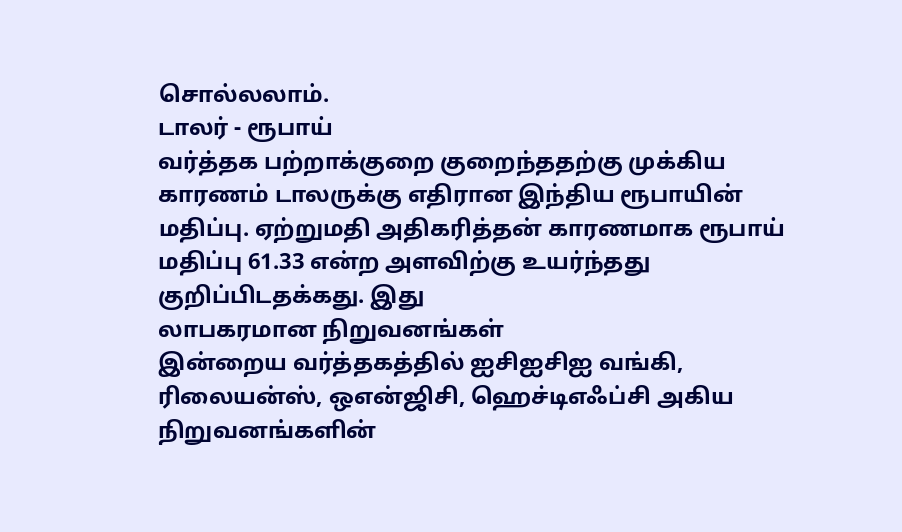சொல்லலாம்.
டாலர் - ரூபாய்
வர்த்தக பற்றாக்குறை குறைந்ததற்கு முக்கிய காரணம் டாலருக்கு எதிரான இந்திய ரூபாயின் மதிப்பு. ஏற்றுமதி அதிகரித்தன் காரணமாக ரூபாய் மதிப்பு 61.33 என்ற அளவிற்கு உயர்ந்தது குறிப்பிடதக்கது. இது
லாபகரமான நிறுவனங்கள்
இன்றைய வர்த்தகத்தில் ஐசிஐசிஐ வங்கி, ரிலையன்ஸ், ஒஎன்ஜிசி, ஹெச்டிஎஃப்சி அகிய நிறுவனங்களின்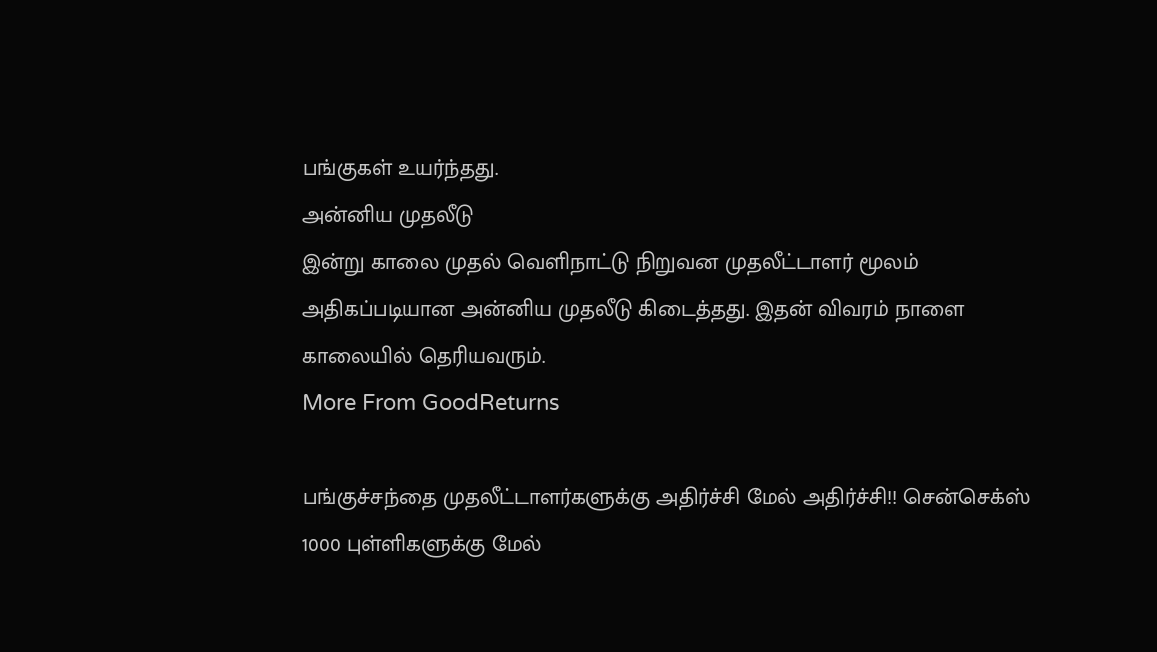பங்குகள் உயர்ந்தது.
அன்னிய முதலீடு
இன்று காலை முதல் வெளிநாட்டு நிறுவன முதலீட்டாளர் மூலம் அதிகப்படியான அன்னிய முதலீடு கிடைத்தது. இதன் விவரம் நாளை காலையில் தெரியவரும்.
More From GoodReturns

பங்குச்சந்தை முதலீட்டாளர்களுக்கு அதிர்ச்சி மேல் அதிர்ச்சி!! சென்செக்ஸ் 1000 புள்ளிகளுக்கு மேல்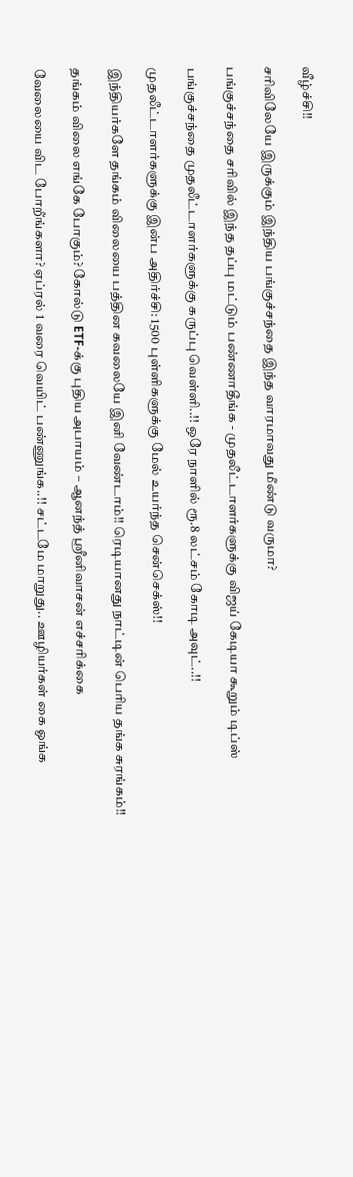வீழ்ச்சி!!

சரிவிலேயே இருக்கும் இந்திய பங்குச்சந்தை இந்த வாரமாவது மீண்டு வருமா?

பங்குச்சந்தை சரிவில் இந்த தப்பு மட்டும் பண்ணாதீங்க - முதலீட்டாளர்களுக்கு விஜய் கேடியா கூறும் டிப்ஸ்

பங்குச்சந்தை முதலீட்டாளர்களுக்கு கருப்பு வெள்ளி..!! ஒரே நாளில் ரூ.8 லட்சம் கோடி அவுட்..!!

முதலீட்டாளர்களுக்கு இன்ப அதிர்ச்சி: 1500 புள்ளிகளுக்கு மேல் உயர்ந்த சென்செக்ஸ்!!

இந்தியர்களே தங்கம் விலையை பத்தின கவலையே இனி வேண்டாம்!! ரெடியானது நாட்டின் பெரிய தங்க சுரங்கம்!!

தங்கம் விலை எங்கே போகும்? கோல்டு ETF-க்கு புதிய அபாயம் – ஆனந்த் ஸ்ரீனிவாசன் எச்சரிக்கை

வேலையை விட போறீங்களா? ஏப்ரல் 1 வரை வெயிட் பண்ணுங்க..!! சட்டமே மாறுது.. ஊழியர்கள் கை ஓங்க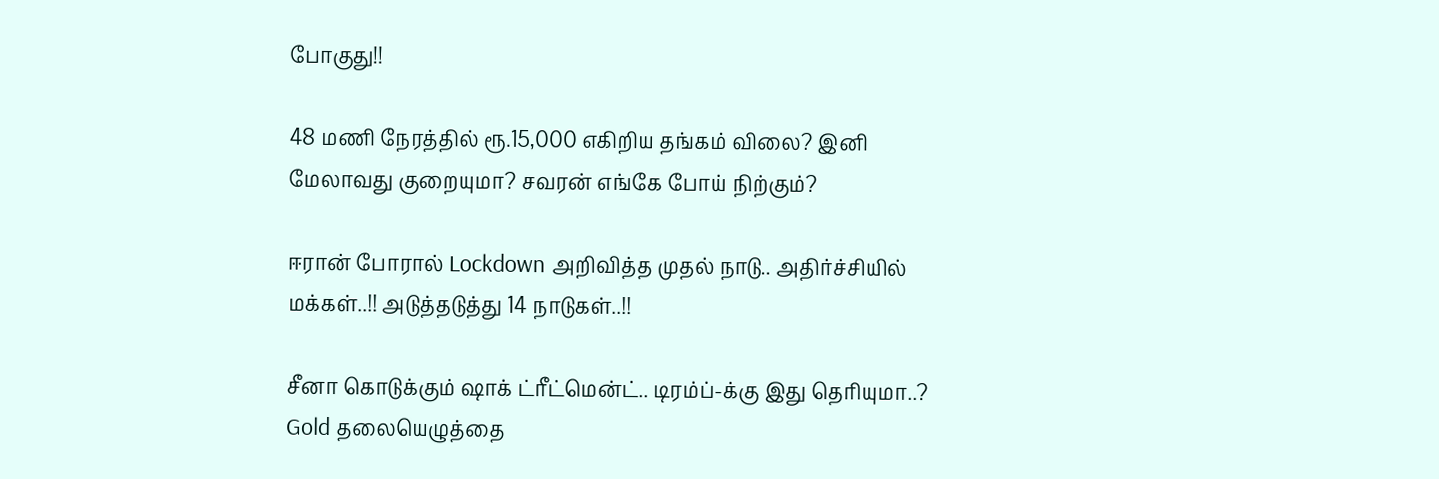போகுது!!

48 மணி நேரத்தில் ரூ.15,000 எகிறிய தங்கம் விலை? இனி மேலாவது குறையுமா? சவரன் எங்கே போய் நிற்கும்?

ஈரான் போரால் Lockdown அறிவித்த முதல் நாடு.. அதிர்ச்சியில் மக்கள்..!! அடுத்தடுத்து 14 நாடுகள்..!!

சீனா கொடுக்கும் ஷாக் ட்ரீட்மென்ட்.. டிரம்ப்-க்கு இது தெரியுமா..? Gold தலையெழுத்தை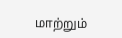மாற்றும்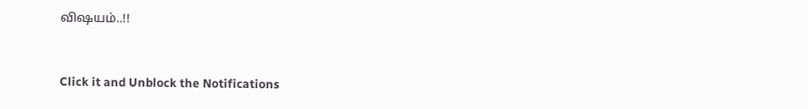விஷயம்..!!



Click it and Unblock the Notifications